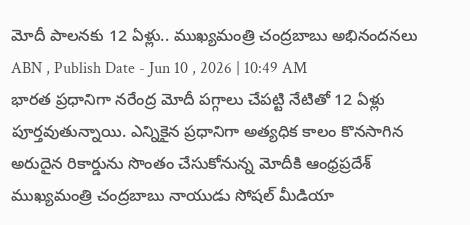మోదీ పాలనకు 12 ఏళ్లు.. ముఖ్యమంత్రి చంద్రబాబు అభినందనలు
ABN , Publish Date - Jun 10 , 2026 | 10:49 AM
భారత ప్రధానిగా నరేంద్ర మోదీ పగ్గాలు చేపట్టి నేటితో 12 ఏళ్లు పూర్తవుతున్నాయి. ఎన్నికైన ప్రధానిగా అత్యధిక కాలం కొనసాగిన అరుదైన రికార్డును సొంతం చేసుకోనున్న మోదీకి ఆంధ్రప్రదేశ్ ముఖ్యమంత్రి చంద్రబాబు నాయుడు సోషల్ మీడియా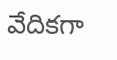వేదికగా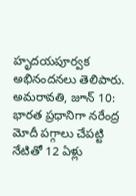హృదయపూర్వక అభినందనలు తెలిపారు.
అమరావతి, జూన్ 10: భారత ప్రధానిగా నరేంద్ర మోదీ పగ్గాలు చేపట్టి నేటితో 12 ఏళ్లు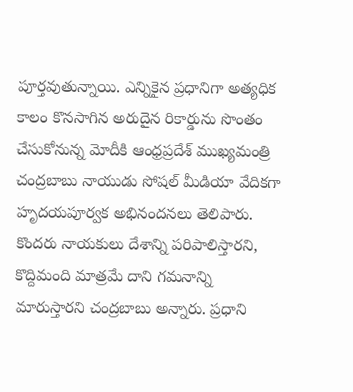పూర్తవుతున్నాయి. ఎన్నికైన ప్రధానిగా అత్యధిక కాలం కొనసాగిన అరుదైన రికార్డును సొంతం చేసుకోనున్న మోదీకి ఆంధ్రప్రదేశ్ ముఖ్యమంత్రి చంద్రబాబు నాయుడు సోషల్ మీడియా వేదికగా హృదయపూర్వక అభినందనలు తెలిపారు. కొందరు నాయకులు దేశాన్ని పరిపాలిస్తారని, కొద్దిమంది మాత్రమే దాని గమనాన్ని మారుస్తారని చంద్రబాబు అన్నారు. ప్రధాని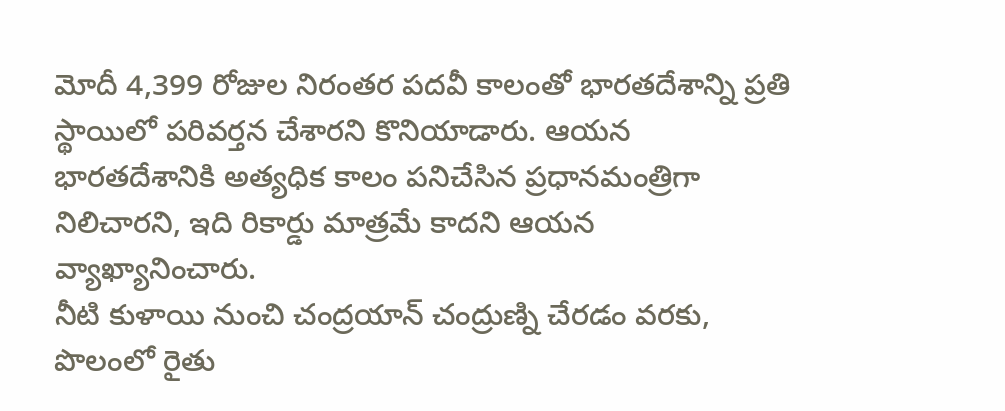మోదీ 4,399 రోజుల నిరంతర పదవీ కాలంతో భారతదేశాన్ని ప్రతి స్థాయిలో పరివర్తన చేశారని కొనియాడారు. ఆయన భారతదేశానికి అత్యధిక కాలం పనిచేసిన ప్రధానమంత్రిగా నిలిచారని, ఇది రికార్డు మాత్రమే కాదని ఆయన వ్యాఖ్యానించారు.
నీటి కుళాయి నుంచి చంద్రయాన్ చంద్రుణ్ని చేరడం వరకు, పొలంలో రైతు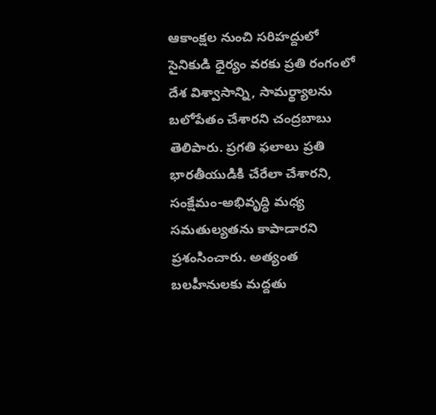ఆకాంక్షల నుంచి సరిహద్దులో సైనికుడి ధైర్యం వరకు ప్రతి రంగంలో దేశ విశ్వాసాన్ని, సామర్థ్యాలను బలోపేతం చేశారని చంద్రబాబు తెలిపారు. ప్రగతి ఫలాలు ప్రతి భారతీయుడికి చేరేలా చేశారని, సంక్షేమం-అభివృద్ధి మధ్య సమతుల్యతను కాపాడారని ప్రశంసించారు. అత్యంత బలహీనులకు మద్దతు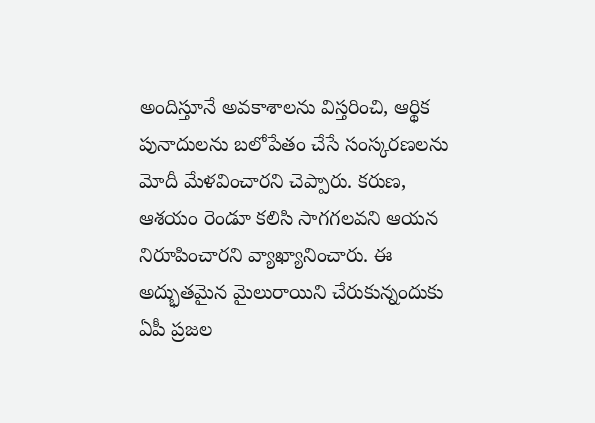అందిస్తూనే అవకాశాలను విస్తరించి, ఆర్థిక పునాదులను బలోపేతం చేసే సంస్కరణలను మోదీ మేళవించారని చెప్పారు. కరుణ, ఆశయం రెండూ కలిసి సాగగలవని ఆయన నిరూపించారని వ్యాఖ్యానించారు. ఈ అద్భుతమైన మైలురాయిని చేరుకున్నందుకు ఏపీ ప్రజల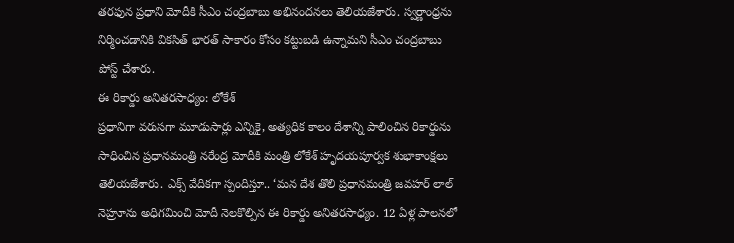తరఫున ప్రధాని మోదీకి సీఎం చంద్రబాబు అభినందనలు తెలియజేశారు. స్వర్ణాంధ్రను నిర్మించడానికి వికసిత్ భారత్ సాకారం కోసం కట్టుబడి ఉన్నామని సీఎం చంద్రబాబు పోస్ట్ చేశారు.
ఈ రికార్డు అనితరసాధ్యం: లోకేశ్
ప్రధానిగా వరుసగా మూడుసార్లు ఎన్నికై, అత్యధిక కాలం దేశాన్ని పాలించిన రికార్డును సాధించిన ప్రధానమంత్రి నరేంద్ర మోదీకి మంత్రి లోకేశ్ హృదయపూర్వక శుభాకాంక్షలు తెలియజేశారు. ఎక్స్ వేదికగా స్పందిస్తూ.. ‘మన దేశ తొలి ప్రధానమంత్రి జవహర్ లాల్ నెహ్రూను అధిగమించి మోదీ నెలకొల్పిన ఈ రికార్డు అనితరసాధ్యం. 12 ఏళ్ల పాలనలో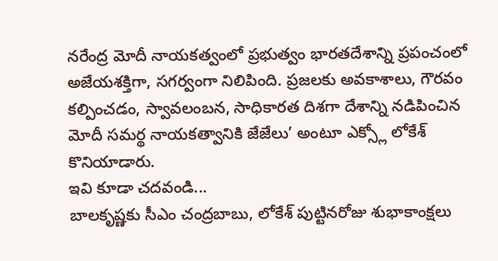నరేంద్ర మోదీ నాయకత్వంలో ప్రభుత్వం భారతదేశాన్ని ప్రపంచంలో అజేయశక్తిగా, సగర్వంగా నిలిపింది. ప్రజలకు అవకాశాలు, గౌరవం కల్పించడం, స్వావలంబన, సాధికారత దిశగా దేశాన్ని నడిపించిన మోదీ సమర్థ నాయకత్వానికి జేజేలు’ అంటూ ఎక్స్లో లోకేశ్ కొనియాడారు.
ఇవి కూడా చదవండి...
బాలకృష్ణకు సీఎం చంద్రబాబు, లోకేశ్ పుట్టినరోజు శుభాకాంక్షలు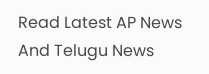Read Latest AP News And Telugu News